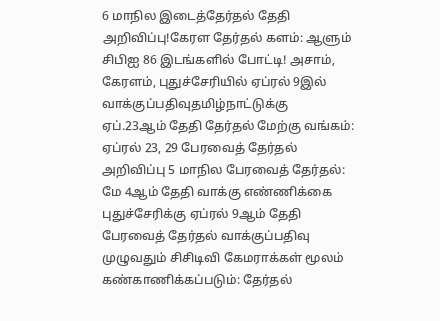6 மாநில இடைத்தேர்தல் தேதி அறிவிப்பு!கேரள தேர்தல் களம்: ஆளும் சிபிஐ 86 இடங்களில் போட்டி! அசாம், கேரளம், புதுச்சேரியில் ஏப்ரல் 9இல் வாக்குப்பதிவுதமிழ்நாட்டுக்கு ஏப்.23ஆம் தேதி தேர்தல் மேற்கு வங்கம்: ஏப்ரல் 23, 29 பேரவைத் தேர்தல் அறிவிப்பு 5 மாநில பேரவைத் தேர்தல்: மே 4ஆம் தேதி வாக்கு எண்ணிக்கை புதுச்சேரிக்கு ஏப்ரல் 9ஆம் தேதி பேரவைத் தேர்தல் வாக்குப்பதிவு முழுவதும் சிசிடிவி கேமராக்கள் மூலம் கண்காணிக்கப்படும்: தேர்தல்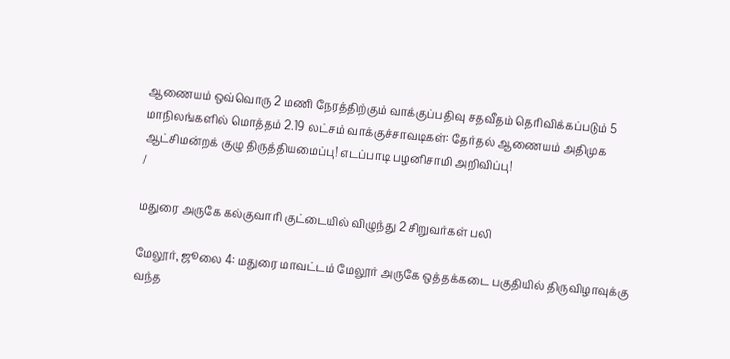ஆணையம் ஒவ்வொரு 2 மணி நேரத்திற்கும் வாக்குப்பதிவு சதவீதம் தெரிவிக்கப்படும் 5 மாநிலங்களில் மொத்தம் 2.19 லட்சம் வாக்குச்சாவடிகள்: தேர்தல் ஆணையம் அதிமுக ஆட்சிமன்றக் குழு திருத்தியமைப்பு! எடப்பாடி பழனிசாமி அறிவிப்பு!
/

மதுரை அருகே கல்குவாரி குட்டையில் விழுந்து 2 சிறுவர்கள் பலி

மேலூர், ஜூலை 4: மதுரை மாவட்டம் மேலூர் அருகே ஒத்தக்கடை பகுதியில் திருவிழாவுக்கு வந்த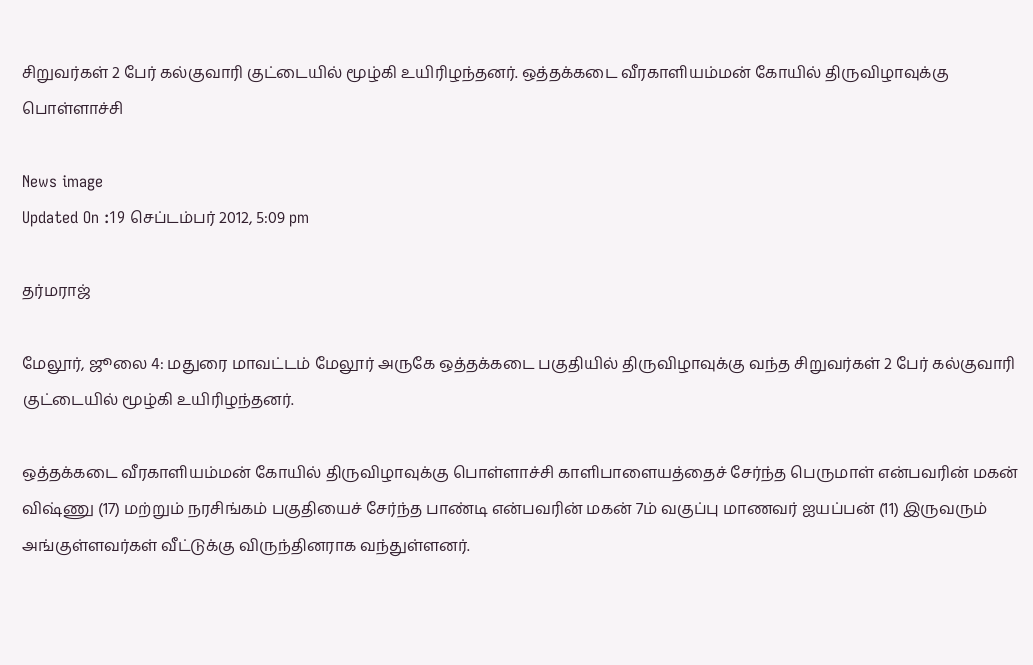சிறுவர்கள் 2 பேர் கல்குவாரி குட்டையில் மூழ்கி உயிரிழந்தனர். ஒத்தக்கடை வீரகாளியம்மன் கோயில் திருவிழாவுக்கு பொள்ளாச்சி

News image
Updated On :19 செப்டம்பர் 2012, 5:09 pm

தர்மராஜ்

மேலூர், ஜூலை 4: மதுரை மாவட்டம் மேலூர் அருகே ஒத்தக்கடை பகுதியில் திருவிழாவுக்கு வந்த சிறுவர்கள் 2 பேர் கல்குவாரி குட்டையில் மூழ்கி உயிரிழந்தனர்.

ஒத்தக்கடை வீரகாளியம்மன் கோயில் திருவிழாவுக்கு பொள்ளாச்சி காளிபாளையத்தைச் சேர்ந்த பெருமாள் என்பவரின் மகன் விஷ்ணு (17) மற்றும் நரசிங்கம் பகுதியைச் சேர்ந்த பாண்டி என்பவரின் மகன் 7ம் வகுப்பு மாணவர் ஐயப்பன் (11) இருவரும் அங்குள்ளவர்கள் வீட்டுக்கு விருந்தினராக வந்துள்ளனர்.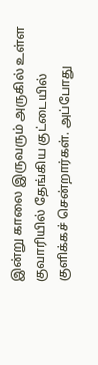இன்று காலை இருவரும் அருகில் உள்ள குவாரியில் தேங்கிய குட்டையில் குளிக்கச் சென்றார்கள். அப்போது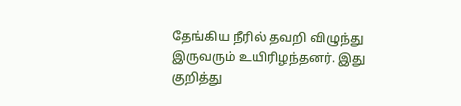தேங்கிய நீரில் தவறி விழுந்து இருவரும் உயிரிழந்தனர். இது குறித்து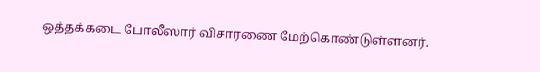ஒத்தக்கடை போலீஸார் விசாரணை மேற்கொண்டுள்ளனர்.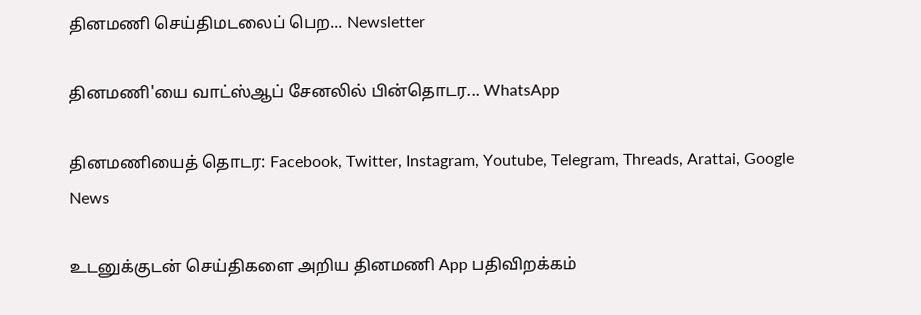தினமணி செய்திமடலைப் பெற... Newsletter

தினமணி'யை வாட்ஸ்ஆப் சேனலில் பின்தொடர... WhatsApp

தினமணியைத் தொடர: Facebook, Twitter, Instagram, Youtube, Telegram, Threads, Arattai, Google News

உடனுக்குடன் செய்திகளை அறிய தினமணி App பதிவிறக்கம்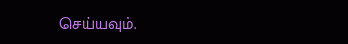செய்யவும்.